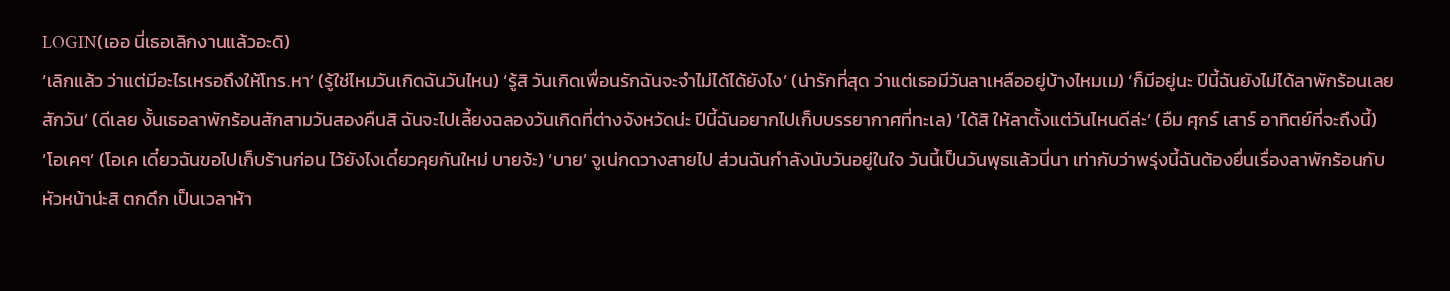LOGIN(เออ นี่เธอเลิกงานแล้วอะดิ)
‘เลิกแล้ว ว่าแต่มีอะไรเหรอถึงให้โทร.หา’ (รู้ใช่ไหมวันเกิดฉันวันไหน) ‘รู้สิ วันเกิดเพื่อนรักฉันจะจำไม่ได้ได้ยังไง’ (น่ารักที่สุด ว่าแต่เธอมีวันลาเหลืออยู่บ้างไหมเม) ‘ก็มีอยู่นะ ปีนี้ฉันยังไม่ได้ลาพักร้อนเลยสักวัน’ (ดีเลย งั้นเธอลาพักร้อนสักสามวันสองคืนสิ ฉันจะไปเลี้ยงฉลองวันเกิดที่ต่างจังหวัดน่ะ ปีนี้ฉันอยากไปเก็บบรรยากาศที่ทะเล) ‘ได้สิ ให้ลาตั้งแต่วันไหนดีล่ะ’ (อืม ศุกร์ เสาร์ อาทิตย์ที่จะถึงนี้) ‘โอเคๆ’ (โอเค เดี๋ยวฉันขอไปเก็บร้านก่อน ไว้ยังไงเดี๋ยวคุยกันใหม่ บายจ้ะ) ‘บาย’ จูเน่กดวางสายไป ส่วนฉันกำลังนับวันอยู่ในใจ วันนี้เป็นวันพุธแล้วนี่นา เท่ากับว่าพรุ่งนี้ฉันต้องยื่นเรื่องลาพักร้อนกับหัวหน้าน่ะสิ ตกดึก เป็นเวลาห้า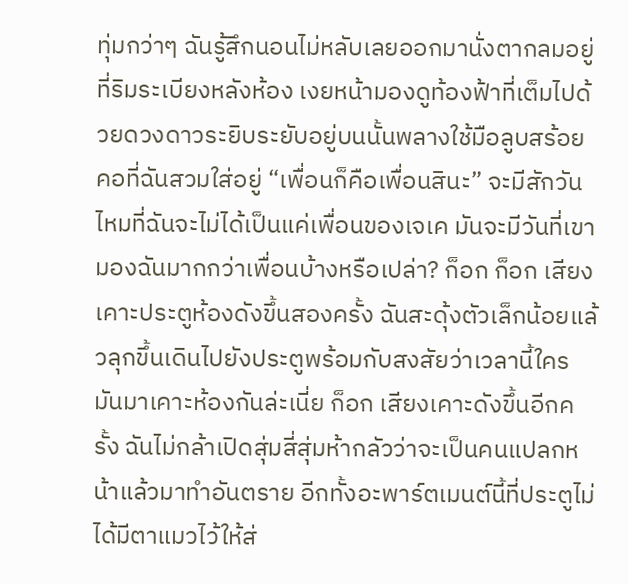ทุ่มกว่าๆ ฉันรู้สึกนอนไม่หลับเลยออกมานั่งตากลมอยู่ที่ริมระเบียงหลังห้อง เงยหน้ามองดูท้องฟ้าที่เต็มไปด้วยดวงดาวระยิบระยับอยู่บนนั้นพลางใช้มือลูบสร้อยคอที่ฉันสวมใส่อยู่ “เพื่อนก็คือเพื่อนสินะ” จะมีสักวันไหมที่ฉันจะไม่ได้เป็นแค่เพื่อนของเจเค มันจะมีวันที่เขามองฉันมากกว่าเพื่อนบ้างหรือเปล่า? ก็อก ก็อก เสียงเคาะประตูห้องดังขึ้นสองครั้ง ฉันสะดุ้งตัวเล็กน้อยแล้วลุกขึ้นเดินไปยังประตูพร้อมกับสงสัยว่าเวลานี้ใครมันมาเคาะห้องกันล่ะเนี่ย ก็อก เสียงเคาะดังขึ้นอีกครั้ง ฉันไม่กล้าเปิดสุ่มสี่สุ่มห้ากลัวว่าจะเป็นคนแปลกหน้าแล้วมาทำอันตราย อีกทั้งอะพาร์ตเมนต์นี้ที่ประตูไม่ได้มีตาแมวไว้ให้ส่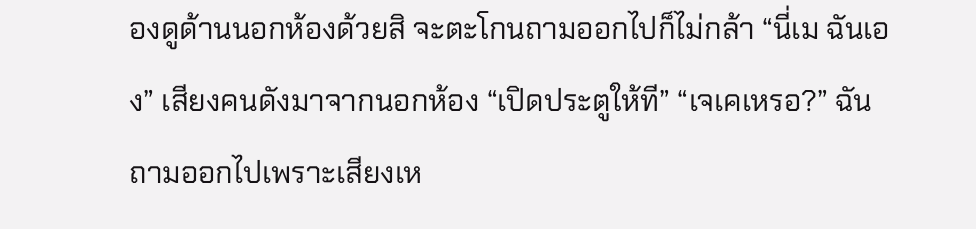องดูด้านนอกห้องด้วยสิ จะตะโกนถามออกไปก็ไม่กล้า “นี่เม ฉันเอง” เสียงคนดังมาจากนอกห้อง “เปิดประตูให้ที” “เจเคเหรอ?” ฉันถามออกไปเพราะเสียงเห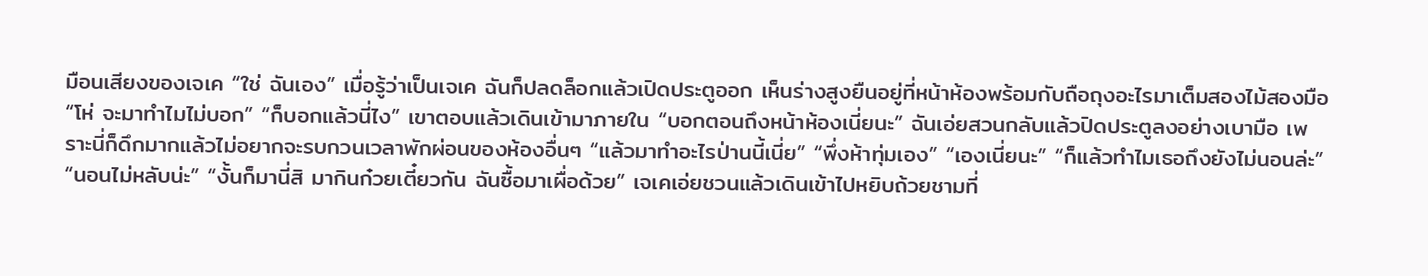มือนเสียงของเจเค “ใช่ ฉันเอง” เมื่อรู้ว่าเป็นเจเค ฉันก็ปลดล็อกแล้วเปิดประตูออก เห็นร่างสูงยืนอยู่ที่หน้าห้องพร้อมกับถือถุงอะไรมาเต็มสองไม้สองมือ “โห่ จะมาทำไมไม่บอก” “ก็บอกแล้วนี่ไง” เขาตอบแล้วเดินเข้ามาภายใน “บอกตอนถึงหน้าห้องเนี่ยนะ” ฉันเอ่ยสวนกลับแล้วปิดประตูลงอย่างเบามือ เพราะนี่ก็ดึกมากแล้วไม่อยากจะรบกวนเวลาพักผ่อนของห้องอื่นๆ “แล้วมาทำอะไรป่านนี้เนี่ย” “พึ่งห้าทุ่มเอง” “เองเนี่ยนะ” “ก็แล้วทำไมเธอถึงยังไม่นอนล่ะ” “นอนไม่หลับน่ะ” “งั้นก็มานี่สิ มากินก๋วยเตี๋ยวกัน ฉันซื้อมาเผื่อด้วย” เจเคเอ่ยชวนแล้วเดินเข้าไปหยิบถ้วยชามที่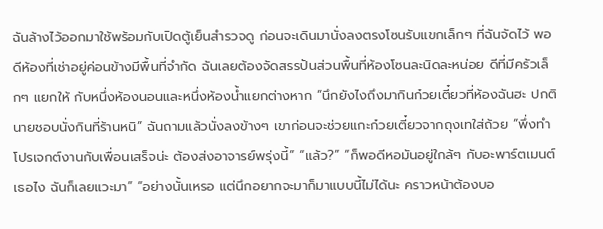ฉันล้างไว้ออกมาใช้พร้อมกับเปิดตู้เย็นสำรวจดู ก่อนจะเดินมานั่งลงตรงโซนรับแขกเล็กๆ ที่ฉันจัดไว้ พอดีห้องที่เช่าอยู่ค่อนข้างมีพื้นที่จำกัด ฉันเลยต้องจัดสรรปันส่วนพื้นที่ห้องโซนละนิดละหน่อย ดีที่มีครัวเล็กๆ แยกให้ กับหนึ่งห้องนอนและหนึ่งห้องน้ำแยกต่างหาก “นึกยังไงถึงมากินก๋วยเตี๋ยวที่ห้องฉันฮะ ปกตินายชอบนั่งกินที่ร้านหนิ” ฉันถามแล้วนั่งลงข้างๆ เขาก่อนจะช่วยแกะก๋วยเตี๋ยวจากถุงเทใส่ถ้วย “พึ่งทำโปรเจกต์งานกับเพื่อนเสร็จน่ะ ต้องส่งอาจารย์พรุ่งนี้” “แล้ว?” “ก็พอดีหอมันอยู่ใกล้ๆ กับอะพาร์ตเมนต์เธอไง ฉันก็เลยแวะมา” “อย่างนั้นเหรอ แต่นึกอยากจะมาก็มาแบบนี้ไม่ได้นะ คราวหน้าต้องบอ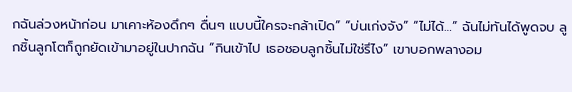กฉันล่วงหน้าก่อน มาเคาะห้องดึกๆ ดื่นๆ แบบนี้ใครจะกล้าเปิด” “บ่นเก่งจัง” “ไม่ได้…” ฉันไม่ทันได้พูดจบ ลูกชิ้นลูกโตก็ถูกยัดเข้ามาอยู่ในปากฉัน “กินเข้าไป เธอชอบลูกชิ้นไม่ใช่รึไง” เขาบอกพลางอม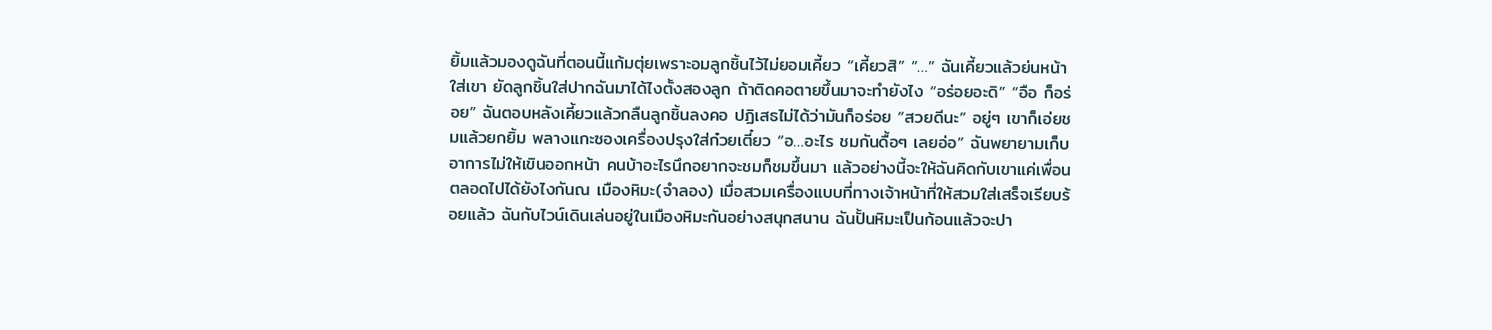ยิ้มแล้วมองดูฉันที่ตอนนี้แก้มตุ่ยเพราะอมลูกชิ้นไว้ไม่ยอมเคี้ยว “เคี้ยวสิ” “…” ฉันเคี้ยวแล้วย่นหน้าใส่เขา ยัดลูกชิ้นใส่ปากฉันมาได้ไงตั้งสองลูก ถ้าติดคอตายขึ้นมาจะทำยังไง “อร่อยอะดิ” “อือ ก็อร่อย” ฉันตอบหลังเคี้ยวแล้วกลืนลูกชิ้นลงคอ ปฏิเสธไม่ได้ว่ามันก็อร่อย “สวยดีนะ” อยู่ๆ เขาก็เอ่ยชมแล้วยกยิ้ม พลางแกะซองเครื่องปรุงใส่ก๋วยเตี๋ยว “อ…อะไร ชมกันดื้อๆ เลยอ่อ” ฉันพยายามเก็บอาการไม่ให้เขินออกหน้า คนบ้าอะไรนึกอยากจะชมก็ชมขึ้นมา แล้วอย่างนี้จะให้ฉันคิดกับเขาแค่เพื่อนตลอดไปได้ยังไงกันณ เมืองหิมะ(จำลอง) เมื่อสวมเครื่องแบบที่ทางเจ้าหน้าที่ให้สวมใส่เสร็จเรียบร้อยแล้ว ฉันกับไวน์เดินเล่นอยู่ในเมืองหิมะกันอย่างสนุกสนาน ฉันปั้นหิมะเป็นก้อนแล้วจะปา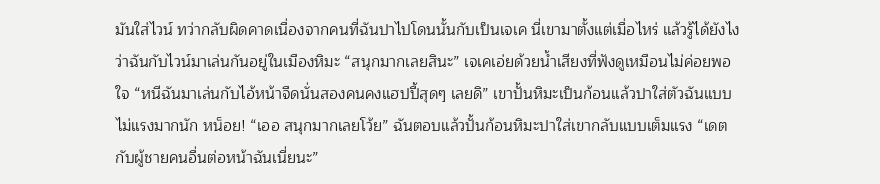มันใส่ไวน์ ทว่ากลับผิดคาดเนื่องจากคนที่ฉันปาไปโดนนั้นกับเป็นเจเค นี่เขามาตั้งแต่เมื่อไหร่ แล้วรู้ได้ยังไงว่าฉันกับไวน์มาเล่นกันอยู่ในเมืองหิมะ “สนุกมากเลยสินะ” เจเคเอ่ยด้วยน้ำเสียงที่ฟังดูเหมือนไม่ค่อยพอใจ “หนีฉันมาเล่นกับไอ้หน้าจืดนั่นสองคนคงแฮปปี้สุดๆ เลยดิ” เขาปั้นหิมะเป็นก้อนแล้วปาใส่ตัวฉันแบบไม่แรงมากนัก หน็อย! “เออ สนุกมากเลยโว้ย” ฉันตอบแล้วปั้นก้อนหิมะปาใส่เขากลับแบบเต็มแรง “เดตกับผู้ชายคนอื่นต่อหน้าฉันเนี่ยนะ”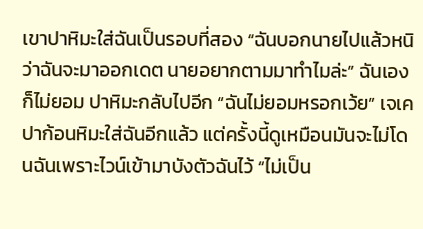เขาปาหิมะใส่ฉันเป็นรอบที่สอง “ฉันบอกนายไปแล้วหนิว่าฉันจะมาออกเดต นายอยากตามมาทำไมล่ะ” ฉันเองก็ไม่ยอม ปาหิมะกลับไปอีก “ฉันไม่ยอมหรอกเว้ย” เจเคปาก้อนหิมะใส่ฉันอีกแล้ว แต่ครั้งนี้ดูเหมือนมันจะไม่โดนฉันเพราะไวน์เข้ามาบังตัวฉันไว้ “ไม่เป็น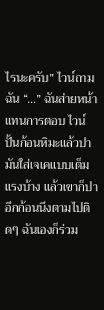ไรนะครับ” ไวน์ถามฉัน “…” ฉันส่ายหน้าแทนการตอบ ไวน์ปั้นก้อนหิมะแล้วปามันใส่เจเคแบบเต็มแรงบ้าง แล้วเขาก็ปาอีกก้อนนึงตามไปติดๆ ฉันเองก็ร่วม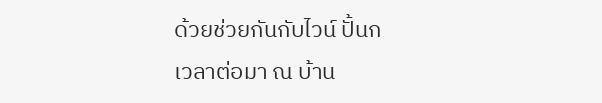ด้วยช่วยกันกับไวน์ ปั้นก
เวลาต่อมา ณ บ้าน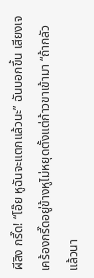ผีสิง กรี๊ด! “โอ๊ย หูฉันจะแตกแล้วนะ” ฉันบอกขึ้น เสียงเจเคร้องกรี๊ดอยู่ข้างหูไม่หยุดตั้งแต่ก้าวขาเข้ามา “ถ้ากลัวแล้วนา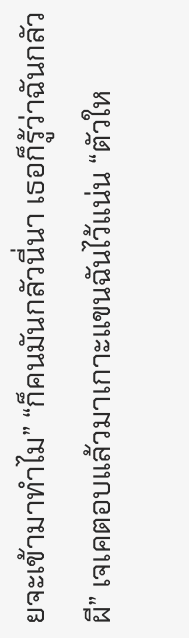ยจะเข้ามาทำไม” “ก็คนมันกลัวนี่นา เธอก็รู้ว่าฉันกลัวผี” เจเคตอบแล้วมาเกาะแขนฉันไว้แน่น “ตัวให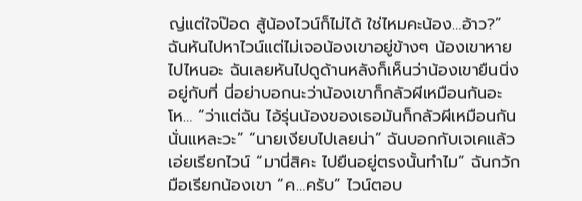ญ่แต่ใจป๊อด สู้น้องไวน์ก็ไม่ได้ ใช่ไหมคะน้อง…อ้าว?” ฉันหันไปหาไวน์แต่ไม่เจอน้องเขาอยู่ข้างๆ น้องเขาหายไปไหนอะ ฉันเลยหันไปดูด้านหลังก็เห็นว่าน้องเขายืนนิ่งอยู่กับที่ นี่อย่าบอกนะว่าน้องเขาก็กลัวผีเหมือนกันอะ โห… “ว่าแต่ฉัน ไอ้รุ่นน้องของเธอมันก็กลัวผีเหมือนกันนั่นแหละวะ” “นายเงียบไปเลยน่า” ฉันบอกกับเจเคแล้วเอ่ยเรียกไวน์ “มานี่สิคะ ไปยืนอยู่ตรงนั้นทำไม” ฉันกวักมือเรียกน้องเขา “ค…ครับ” ไวน์ตอบ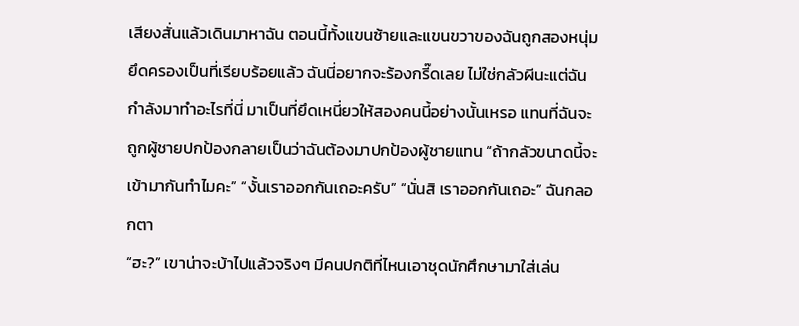เสียงสั่นแล้วเดินมาหาฉัน ตอนนี้ทั้งแขนซ้ายและแขนขวาของฉันถูกสองหนุ่มยึดครองเป็นที่เรียบร้อยแล้ว ฉันนี่อยากจะร้องกรี๊ดเลย ไม่ใช่กลัวผีนะแต่ฉันกำลังมาทำอะไรที่นี่ มาเป็นที่ยึดเหนี่ยวให้สองคนนี้อย่างนั้นเหรอ แทนที่ฉันจะถูกผู้ชายปกป้องกลายเป็นว่าฉันต้องมาปกป้องผู้ชายแทน “ถ้ากลัวขนาดนี้จะเข้ามากันทำไมคะ” “งั้นเราออกกันเถอะครับ” “นั่นสิ เราออกกันเถอะ” ฉันกลอกตา
“ฮะ?” เขาน่าจะบ้าไปแล้วจริงๆ มีคนปกติที่ไหนเอาชุดนักศึกษามาใส่เล่น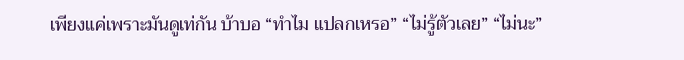เพียงแค่เพราะมันดูเท่กัน บ้าบอ “ทำไม แปลกเหรอ” “ไม่รู้ตัวเลย” “ไม่นะ”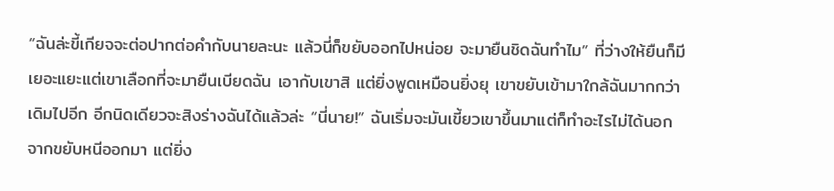“ฉันล่ะขี้เกียจจะต่อปากต่อคำกับนายละนะ แล้วนี่ก็ขยับออกไปหน่อย จะมายืนชิดฉันทำไม” ที่ว่างให้ยืนก็มีเยอะแยะแต่เขาเลือกที่จะมายืนเบียดฉัน เอากับเขาสิ แต่ยิ่งพูดเหมือนยิ่งยุ เขาขยับเข้ามาใกล้ฉันมากกว่าเดิมไปอีก อีกนิดเดียวจะสิงร่างฉันได้แล้วล่ะ “นี่นาย!” ฉันเริ่มจะมันเขี้ยวเขาขึ้นมาแต่ก็ทำอะไรไม่ได้นอกจากขยับหนีออกมา แต่ยิ่ง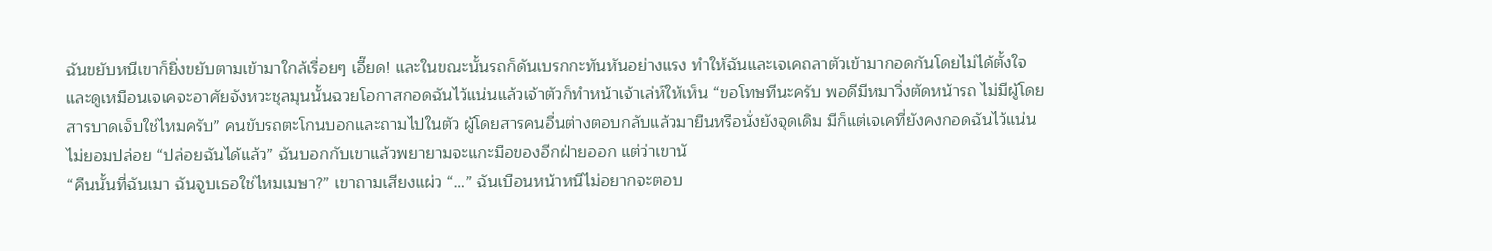ฉันขยับหนีเขาก็ยิ่งขยับตามเข้ามาใกล้เรื่อยๆ เอี๊ยด! และในขณะนั้นรถก็ดันเบรกกะทันหันอย่างแรง ทำให้ฉันและเจเคถลาตัวเข้ามากอดกันโดยไม่ได้ตั้งใจ และดูเหมือนเจเคจะอาศัยจังหวะชุลมุนนั้นฉวยโอกาสกอดฉันไว้แน่นแล้วเจ้าตัวก็ทำหน้าเจ้าเล่ห์ให้เห็น “ขอโทษทีนะครับ พอดีมีหมาวิ่งตัดหน้ารถ ไม่มีผู้โดยสารบาดเจ็บใช่ไหมครับ” คนขับรถตะโกนบอกและถามไปในตัว ผู้โดยสารคนอื่นต่างตอบกลับแล้วมายืนหรือนั่งยังจุดเดิม มีก็แต่เจเคที่ยังคงกอดฉันไว้แน่นไม่ยอมปล่อย “ปล่อยฉันได้แล้ว” ฉันบอกกับเขาแล้วพยายามจะแกะมือของอีกฝ่ายออก แต่ว่าเขานั
“คืนนั้นที่ฉันเมา ฉันจูบเธอใช่ไหมเมษา?” เขาถามเสียงแผ่ว “…” ฉันเบือนหน้าหนีไม่อยากจะตอบ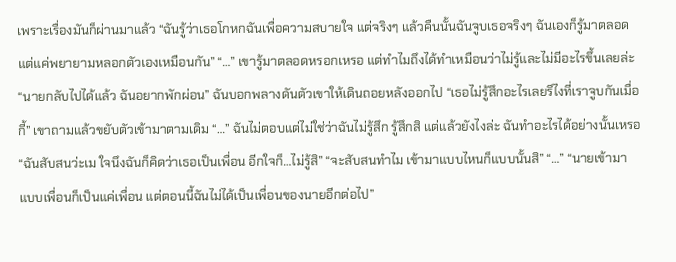เพราะเรื่องมันก็ผ่านมาแล้ว “ฉันรู้ว่าเธอโกหกฉันเพื่อความสบายใจ แต่จริงๆ แล้วคืนนั้นฉันจูบเธอจริงๆ ฉันเองก็รู้มาตลอดแต่แค่พยายามหลอกตัวเองเหมือนกัน” “…” เขารู้มาตลอดหรอกเหรอ แต่ทำไมถึงได้ทำเหมือนว่าไม่รู้และไม่มีอะไรขึ้นเลยล่ะ “นายกลับไปได้แล้ว ฉันอยากพักผ่อน” ฉันบอกพลางดันตัวเขาให้เดินถอยหลังออกไป “เธอไม่รู้สึกอะไรเลยรึไงที่เราจูบกันเมื่อกี้” เขาถามแล้วขยับตัวเข้ามาตามเดิม “…” ฉันไม่ตอบแต่ไม่ใช่ว่าฉันไม่รู้สึก รู้สึกสิ แต่แล้วยังไงล่ะ ฉันทำอะไรได้อย่างนั้นเหรอ “ฉันสับสนว่ะเม ใจนึงฉันก็คิดว่าเธอเป็นเพื่อน อีกใจก็…ไม่รู้สิ” “จะสับสนทำไม เข้ามาแบบไหนก็แบบนั้นสิ” “…” “นายเข้ามาแบบเพื่อนก็เป็นแค่เพื่อน แต่ตอนนี้ฉันไม่ได้เป็นเพื่อนของนายอีกต่อไป”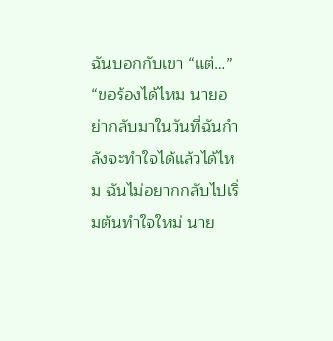ฉันบอกกับเขา “แต่…” “ขอร้องได้ไหม นายอย่ากลับมาในวันที่ฉันกำลังจะทำใจได้แล้วได้ไหม ฉันไม่อยากกลับไปเริ่มต้นทำใจใหม่ นาย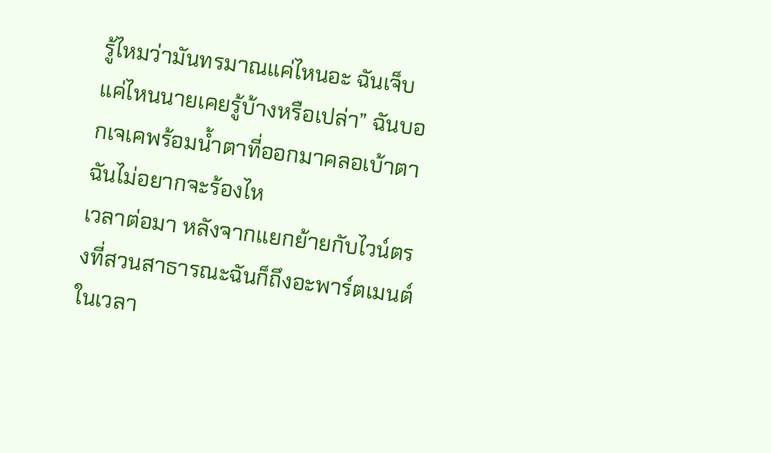รู้ไหมว่ามันทรมาณแค่ไหนอะ ฉันเจ็บแค่ไหนนายเคยรู้บ้างหรือเปล่า” ฉันบอกเจเคพร้อมน้ำตาที่ออกมาคลอเบ้าตา ฉันไม่อยากจะร้องไห
เวลาต่อมา หลังจากแยกย้ายกับไวน์ตรงที่สวนสาธารณะฉันก็ถึงอะพาร์ตเมนต์ในเวลา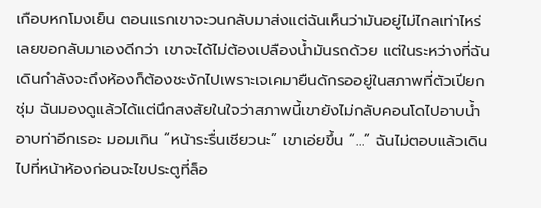เกือบหกโมงเย็น ตอนแรกเขาจะวนกลับมาส่งแต่ฉันเห็นว่ามันอยู่ไม่ไกลเท่าไหร่เลยขอกลับมาเองดีกว่า เขาจะได้ไม่ต้องเปลืองน้ำมันรถด้วย แต่ในระหว่างที่ฉันเดินกำลังจะถึงห้องก็ต้องชะงักไปเพราะเจเคมายืนดักรออยู่ในสภาพที่ตัวเปียกชุ่ม ฉันมองดูแล้วได้แต่นึกสงสัยในใจว่าสภาพนี้เขายังไม่กลับคอนโดไปอาบน้ำอาบท่าอีกเรอะ มอมเกิน “หน้าระรื่นเชียวนะ” เขาเอ่ยขึ้น “…” ฉันไม่ตอบแล้วเดินไปที่หน้าห้องก่อนจะไขประตูที่ล็อ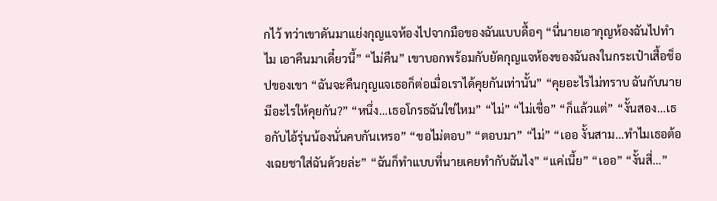กไว้ ทว่าเขาดันมาแย่งกุญแจห้องไปจากมือของฉันแบบดื้อๆ “นี่นายเอากุญห้องฉันไปทำไม เอาคืนมาเดี๋ยวนี้” “ไม่คืน” เขาบอกพร้อมกับยัดกุญแจห้องของฉันลงในกระเป๋าเสื้อช็อปของเขา “ฉันจะคืนกุญแจเธอก็ต่อเมื่อเราได้คุยกันเท่านั้น” “คุยอะไรไม่ทราบ ฉันกับนายมีอะไรให้คุยกัน?” “หนึ่ง…เธอโกรธฉันใช่ไหม” “ไม่” “ไม่เชื่อ” “ก็แล้วแต่” “งั้นสอง…เธอกับไอ้รุ่นน้องนั่นคบกันเหรอ” “ขอไม่ตอบ” “ตอบมา” “ไม่” “เออ งั้นสาม…ทำไมเธอต้องเฉยชาใส่ฉันด้วยล่ะ” “ฉันก็ทำแบบที่นายเคยทำกับฉันไง” “แค่เนี้ย” “เออ” “งั้นสี่…”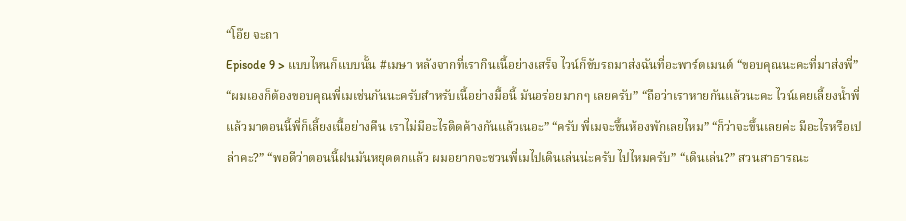“โอ๊ย จะถา
Episode 9 > แบบไหนก็แบบนั้น #เมษา หลังจากที่เรากินเนื้อย่างเสร็จ ไวน์ก็ขับรถมาส่งฉันที่อะพาร์ตเมนต์ “ขอบคุณนะคะที่มาส่งพี่” “ผมเองก็ต้องขอบคุณพี่เมเช่นกันนะครับสำหรับเนื้อย่างมื้อนี้ มันอร่อยมากๆ เลยครับ” “ถือว่าเราหายกันแล้วนะคะ ไวน์เคยเลี้ยงน้ำพี่แล้วมาตอนนี้พี่ก็เลี้ยงเนื้อย่างคืน เราไม่มีอะไรติดค้างกันแล้วเนอะ” “ครับ พี่เมจะขึ้นห้องพักเลยไหม” “ก็ว่าจะขึ้นเลยค่ะ มีอะไรหรือเปล่าคะ?” “พอดีว่าตอนนี้ฝนมันหยุดตกแล้ว ผมอยากจะชวนพี่เมไปเดินเล่นน่ะครับ ไปไหมครับ” “เดินเล่น?” สวนสาธารณะ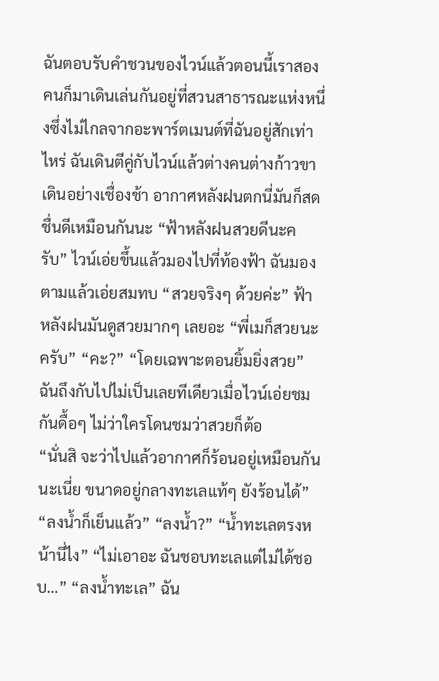ฉันตอบรับคำชวนของไวน์แล้วตอนนี้เราสองคนก็มาเดินเล่นกันอยู่ที่สวนสาธารณะแห่งหนึ่งซึ่งไม่ไกลจากอะพาร์ตเมนต์ที่ฉันอยู่สักเท่าไหร่ ฉันเดินตีคู่กับไวน์แล้วต่างคนต่างก้าวขาเดินอย่างเชื่องช้า อากาศหลังฝนตกนี่มันก็สดชื่นดีเหมือนกันนะ “ฟ้าหลังฝนสวยดีนะครับ” ไวน์เอ่ยขึ้นแล้วมองไปที่ท้องฟ้า ฉันมองตามแล้วเอ่ยสมทบ “สวยจริงๆ ด้วยค่ะ” ฟ้าหลังฝนมันดูสวยมากๆ เลยอะ “พี่เมก็สวยนะครับ” “คะ?” “โดยเฉพาะตอนยิ้มยิ่งสวย” ฉันถึงกับไปไม่เป็นเลยทีเดียวเมื่อไวน์เอ่ยชมกันดื้อๆ ไม่ว่าใครโดนชมว่าสวยก็ต้อ
“นั่นสิ จะว่าไปแล้วอากาศก็ร้อนอยู่เหมือนกันนะเนี่ย ขนาดอยู่กลางทะเลแท้ๆ ยังร้อนได้” “ลงน้ำก็เย็นแล้ว” “ลงน้ำ?” “น้ำทะเลตรงหน้านี่ไง” “ไม่เอาอะ ฉันชอบทะเลแต่ไม่ได้ชอบ…” “ลงน้ำทะเล” ฉัน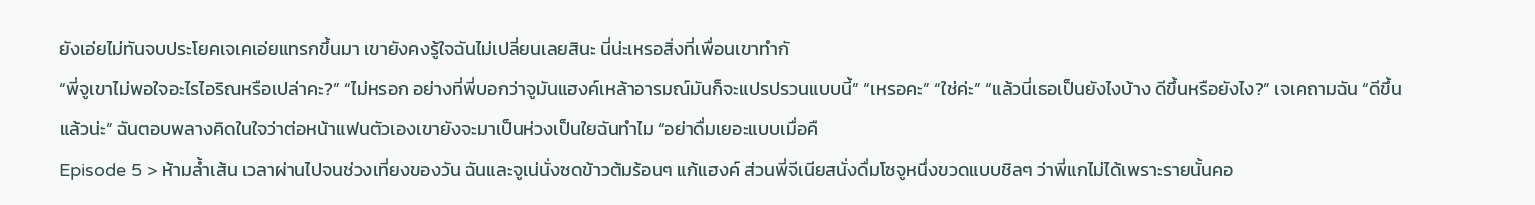ยังเอ่ยไม่ทันจบประโยคเจเคเอ่ยแทรกขึ้นมา เขายังคงรู้ใจฉันไม่เปลี่ยนเลยสินะ นี่น่ะเหรอสิ่งที่เพื่อนเขาทำกั
“พี่จูเขาไม่พอใจอะไรไอริณหรือเปล่าคะ?” “ไม่หรอก อย่างที่พี่บอกว่าจูมันแฮงค์เหล้าอารมณ์มันก็จะแปรปรวนแบบนี้” “เหรอคะ” “ใช่ค่ะ” “แล้วนี่เธอเป็นยังไงบ้าง ดีขึ้นหรือยังไง?” เจเคถามฉัน “ดีขึ้นแล้วน่ะ” ฉันตอบพลางคิดในใจว่าต่อหน้าแฟนตัวเองเขายังจะมาเป็นห่วงเป็นใยฉันทำไม “อย่าดื่มเยอะแบบเมื่อคื
Episode 5 > ห้ามล้ำเส้น เวลาผ่านไปจนช่วงเที่ยงของวัน ฉันและจูเน่นั่งซดข้าวต้มร้อนๆ แก้แฮงค์ ส่วนพี่จีเนียสนั่งดื่มโซจูหนึ่งขวดแบบชิลๆ ว่าพี่แกไม่ได้เพราะรายนั้นคอ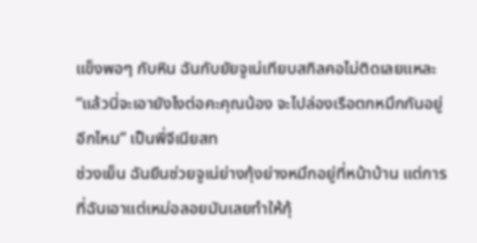แข็งพอๆ กับหิน ฉันกับยัยจูเน่เทียบสกิลคอไม่ติดเลยแหละ “แล้วนี่จะเอายังไงต่อคะคุณน้อง จะไปล่องเรือตกหมึกกันอยู่อีกไหม” เป็นพี่จีเนียสท
ช่วงเย็น ฉันยืนช่วยจูเน่ย่างกุ้งย่างหมึกอยู่ที่หน้าบ้าน แต่การที่ฉันเอาแต่เหม่อลอยมันเลยทำให้กุ้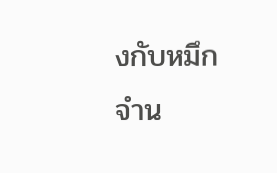งกับหมึกจำน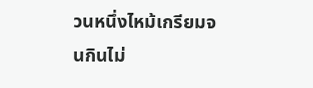วนหนึ่งไหม้เกรียมจนกินไม่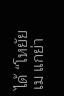ได้ “โหยัยเม แกย่า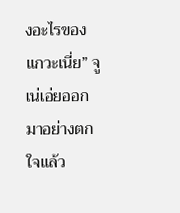งอะไรของแกวะเนี่ย” จูเน่เอ่ยออกมาอย่างตกใจแล้ว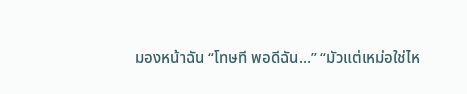มองหน้าฉัน “โทษที พอดีฉัน…” “มัวแต่เหม่อใช่ไห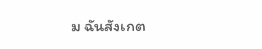ม ฉันสังเกต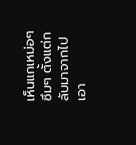เห็นแกเหม่อๆ ซึมๆ ตั้งแต่กลับมาจากไปเอา